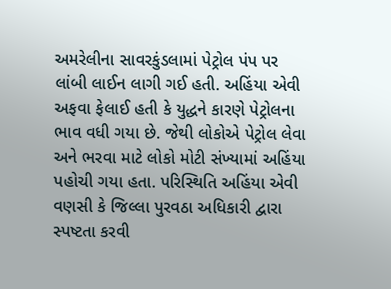અમરેલીના સાવરકુંડલામાં પેટ્રોલ પંપ પર લાંબી લાઈન લાગી ગઈ હતી. અહિંયા એવી અફવા ફેલાઈ હતી કે યુદ્ધને કારણે પેટ્રોલના ભાવ વધી ગયા છે. જેથી લોકોએ પેટ્રોલ લેવા અને ભરવા માટે લોકો મોટી સંખ્યામાં અહિંયા પહોચી ગયા હતા. પરિસ્થિતિ અહિંયા એવી વણસી કે જિલ્લા પુરવઠા અધિકારી દ્વારા સ્પષ્ટતા કરવી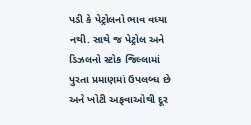પડી કે પેટ્રોલનો ભાવ વધ્યા નથી. સાથે જ પેટ્રોલ અને ડિઝલનો સ્ટોક જિલ્લામાં પુરતા પ્રમાણમાં ઉપલબ્ધ છે અને ખોટી અફવાઓથી દૂર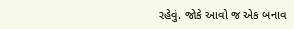રહેવું. જોકે આવો જ એક બનાવ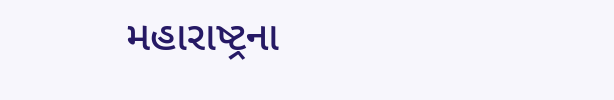મહારાષ્ટ્રના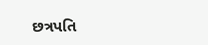છત્રપતિ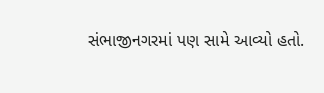સંભાજીનગરમાં પણ સામે આવ્યો હતો.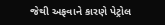જેથી અફવાને કારણે પેટ્રોલ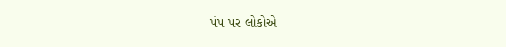પંપ પર લોકોએ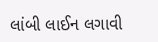લાંબી લાઈન લગાવી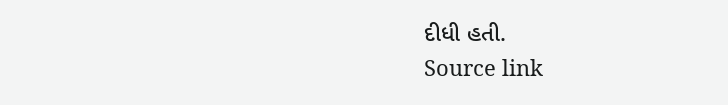દીધી હતી.
Source link